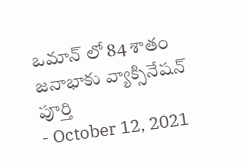ఒమాన్ లో 84 శాతం జనాభాకు వ్యాక్సినేషన్ పూర్తి
- October 12, 2021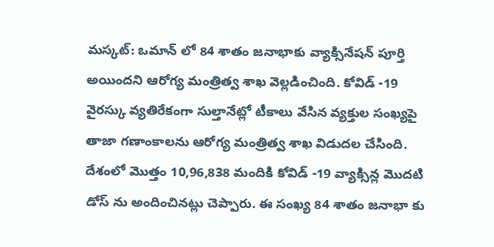మస్కట్: ఒమాన్ లో 84 శాతం జనాభాకు వ్యాక్సినేషన్ పూర్తి అయిందని ఆరోగ్య మంత్రిత్వ శాఖ వెల్లడించింది. కోవిడ్ -19 వైరస్కు వ్యతిరేకంగా సుల్తానేట్లో టీకాలు వేసిన వ్యక్తుల సంఖ్యపై తాజా గణాంకాలను ఆరోగ్య మంత్రిత్వ శాఖ విడుదల చేసింది. దేశంలో మొత్తం 10,96,838 మందికి కోవిడ్ -19 వ్యాక్సిన్ల మొదటి డోస్ ను అందించినట్లు చెప్పారు. ఈ సంఖ్య 84 శాతం జనాభా కు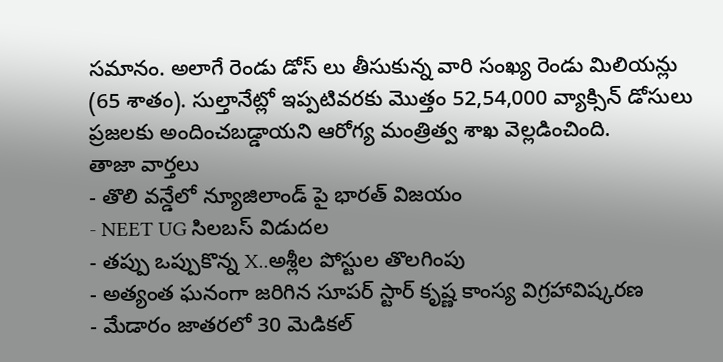సమానం. అలాగే రెండు డోస్ లు తీసుకున్న వారి సంఖ్య రెండు మిలియన్లు (65 శాతం). సుల్తానేట్లో ఇప్పటివరకు మొత్తం 52,54,000 వ్యాక్సిన్ డోసులు ప్రజలకు అందించబడ్డాయని ఆరోగ్య మంత్రిత్వ శాఖ వెల్లడించింది.
తాజా వార్తలు
- తొలి వన్డేలో న్యూజిలాండ్ పై భారత్ విజయం
- NEET UG సిలబస్ విడుదల
- తప్పు ఒప్పుకొన్న X..అశ్లీల పోస్టుల తొలగింపు
- అత్యంత ఘనంగా జరిగిన సూపర్ స్టార్ కృష్ణ కాంస్య విగ్రహావిష్కరణ
- మేడారం జాతరలో 30 మెడికల్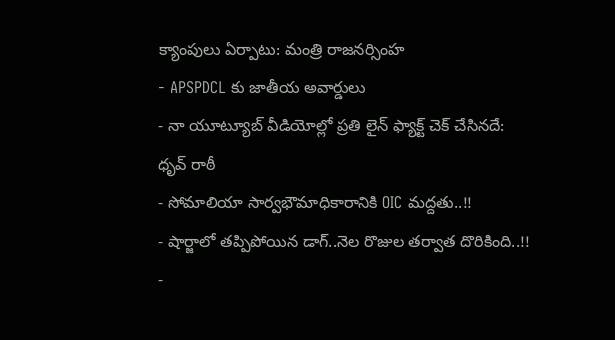క్యాంపులు ఏర్పాటు: మంత్రి రాజనర్సింహ
- APSPDCL కు జాతీయ అవార్డులు
- నా యూట్యూబ్ వీడియోల్లో ప్రతి లైన్ ఫ్యాక్ట్ చెక్ చేసినదే: ధృవ్ రాఠీ
- సోమాలియా సార్వభౌమాధికారానికి OIC మద్దతు..!!
- షార్జాలో తప్పిపోయిన డాగ్..నెల రొజుల తర్వాత దొరికింది..!!
-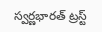స్వర్ణభారత్ ట్రస్ట్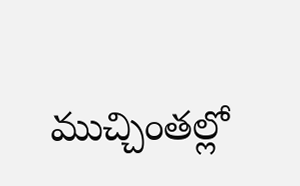ముచ్చింతల్లో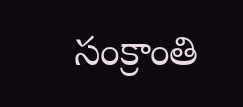సంక్రాంతి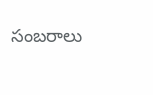సంబరాలు